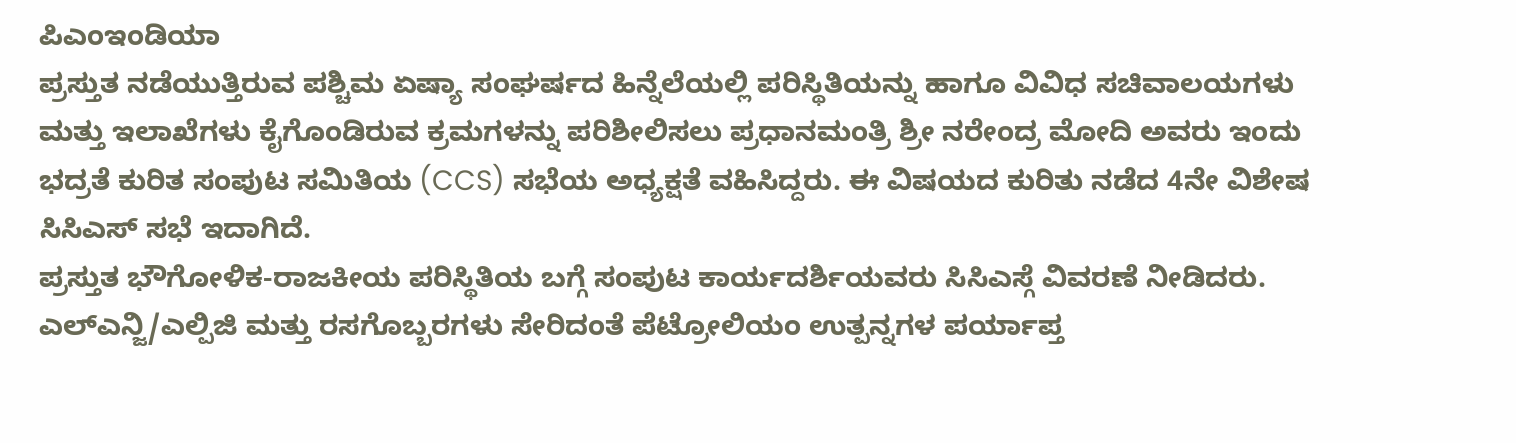ಪಿಎಂಇಂಡಿಯಾ
ಪ್ರಸ್ತುತ ನಡೆಯುತ್ತಿರುವ ಪಶ್ಚಿಮ ಏಷ್ಯಾ ಸಂಘರ್ಷದ ಹಿನ್ನೆಲೆಯಲ್ಲಿ ಪರಿಸ್ಥಿತಿಯನ್ನು ಹಾಗೂ ವಿವಿಧ ಸಚಿವಾಲಯಗಳು ಮತ್ತು ಇಲಾಖೆಗಳು ಕೈಗೊಂಡಿರುವ ಕ್ರಮಗಳನ್ನು ಪರಿಶೀಲಿಸಲು ಪ್ರಧಾನಮಂತ್ರಿ ಶ್ರೀ ನರೇಂದ್ರ ಮೋದಿ ಅವರು ಇಂದು ಭದ್ರತೆ ಕುರಿತ ಸಂಪುಟ ಸಮಿತಿಯ (CCS) ಸಭೆಯ ಅಧ್ಯಕ್ಷತೆ ವಹಿಸಿದ್ದರು. ಈ ವಿಷಯದ ಕುರಿತು ನಡೆದ 4ನೇ ವಿಶೇಷ ಸಿಸಿಎಸ್ ಸಭೆ ಇದಾಗಿದೆ.
ಪ್ರಸ್ತುತ ಭೌಗೋಳಿಕ-ರಾಜಕೀಯ ಪರಿಸ್ಥಿತಿಯ ಬಗ್ಗೆ ಸಂಪುಟ ಕಾರ್ಯದರ್ಶಿಯವರು ಸಿಸಿಎಸ್ಗೆ ವಿವರಣೆ ನೀಡಿದರು. ಎಲ್ಎನ್ಜಿ/ಎಲ್ಪಿಜಿ ಮತ್ತು ರಸಗೊಬ್ಬರಗಳು ಸೇರಿದಂತೆ ಪೆಟ್ರೋಲಿಯಂ ಉತ್ಪನ್ನಗಳ ಪರ್ಯಾಪ್ತ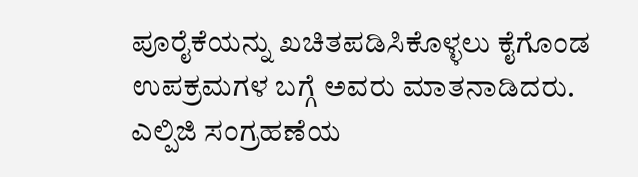ಪೂರೈಕೆಯನ್ನು ಖಚಿತಪಡಿಸಿಕೊಳ್ಳಲು ಕೈಗೊಂಡ ಉಪಕ್ರಮಗಳ ಬಗ್ಗೆ ಅವರು ಮಾತನಾಡಿದರು. ಎಲ್ಪಿಜಿ ಸಂಗ್ರಹಣೆಯ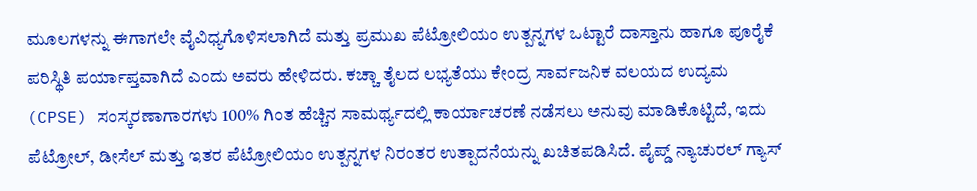ಮೂಲಗಳನ್ನು ಈಗಾಗಲೇ ವೈವಿಧ್ಯಗೊಳಿಸಲಾಗಿದೆ ಮತ್ತು ಪ್ರಮುಖ ಪೆಟ್ರೋಲಿಯಂ ಉತ್ಪನ್ನಗಳ ಒಟ್ಟಾರೆ ದಾಸ್ತಾನು ಹಾಗೂ ಪೂರೈಕೆ ಪರಿಸ್ಥಿತಿ ಪರ್ಯಾಪ್ತವಾಗಿದೆ ಎಂದು ಅವರು ಹೇಳಿದರು. ಕಚ್ಚಾ ತೈಲದ ಲಭ್ಯತೆಯು ಕೇಂದ್ರ ಸಾರ್ವಜನಿಕ ವಲಯದ ಉದ್ಯಮ (CPSE) ಸಂಸ್ಕರಣಾಗಾರಗಳು 100% ಗಿಂತ ಹೆಚ್ಚಿನ ಸಾಮರ್ಥ್ಯದಲ್ಲಿ ಕಾರ್ಯಾಚರಣೆ ನಡೆಸಲು ಅನುವು ಮಾಡಿಕೊಟ್ಟಿದೆ, ಇದು ಪೆಟ್ರೋಲ್, ಡೀಸೆಲ್ ಮತ್ತು ಇತರ ಪೆಟ್ರೋಲಿಯಂ ಉತ್ಪನ್ನಗಳ ನಿರಂತರ ಉತ್ಪಾದನೆಯನ್ನು ಖಚಿತಪಡಿಸಿದೆ. ಪೈಪ್ಡ್ ನ್ಯಾಚುರಲ್ ಗ್ಯಾಸ್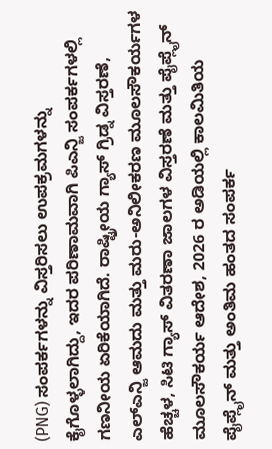(PNG) ಸಂಪರ್ಕಗಳನ್ನು ವಿಸ್ತರಿಸಲು ಉಪಕ್ರಮಗಳನ್ನು ಕೈಗೊಳ್ಳಲಾಗಿದ್ದು, ಇದರ ಪರಿಣಾಮವಾಗಿ ಪಿಎನ್ಜಿ ಸಂಪರ್ಕಗಳಲ್ಲಿ ಗಣನೀಯ ಏರಿಕೆಯಾಗಿದೆ. ರಾಷ್ಟ್ರೀಯ ಗ್ಯಾಸ್ ಗ್ರಿಡ್ನ ವಿಸ್ತರಣೆ, ಎಲ್ಎನ್ಜಿ ಆಮದು ಮತ್ತು ಮರು-ಅನಿಲೀಕರಣ ಮೂಲಸೌಕರ್ಯಗಳ ಹೆಚ್ಚಳ, ಸಿಟಿ ಗ್ಯಾಸ್ ವಿತರಣಾ ಜಾಲಗಳ ವಿಸ್ತರಣೆ ಮತ್ತು ಪೈಪ್ಲೈನ್ ಮೂಲಸೌಕರ್ಯ ಆದೇಶ, 2026 ರ ಅಡಿಯಲ್ಲಿ ಕಾಲಮಿತಿಯ ಪೈಪ್ಲೈನ್ ಮತ್ತು ಅಂತಿಮ ಹಂತದ ಸಂಪರ್ಕ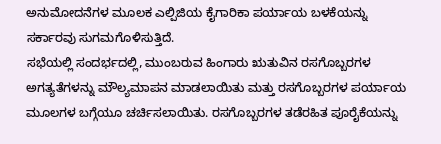ಅನುಮೋದನೆಗಳ ಮೂಲಕ ಎಲ್ಪಿಜಿಯ ಕೈಗಾರಿಕಾ ಪರ್ಯಾಯ ಬಳಕೆಯನ್ನು ಸರ್ಕಾರವು ಸುಗಮಗೊಳಿಸುತ್ತಿದೆ.
ಸಭೆಯಲ್ಲಿ ಸಂದರ್ಭದಲ್ಲಿ, ಮುಂಬರುವ ಹಿಂಗಾರು ಋತುವಿನ ರಸಗೊಬ್ಬರಗಳ ಅಗತ್ಯತೆಗಳನ್ನು ಮೌಲ್ಯಮಾಪನ ಮಾಡಲಾಯಿತು ಮತ್ತು ರಸಗೊಬ್ಬರಗಳ ಪರ್ಯಾಯ ಮೂಲಗಳ ಬಗ್ಗೆಯೂ ಚರ್ಚಿಸಲಾಯಿತು. ರಸಗೊಬ್ಬರಗಳ ತಡೆರಹಿತ ಪೂರೈಕೆಯನ್ನು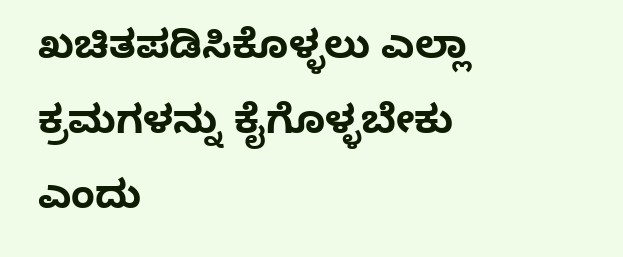ಖಚಿತಪಡಿಸಿಕೊಳ್ಳಲು ಎಲ್ಲಾ ಕ್ರಮಗಳನ್ನು ಕೈಗೊಳ್ಳಬೇಕು ಎಂದು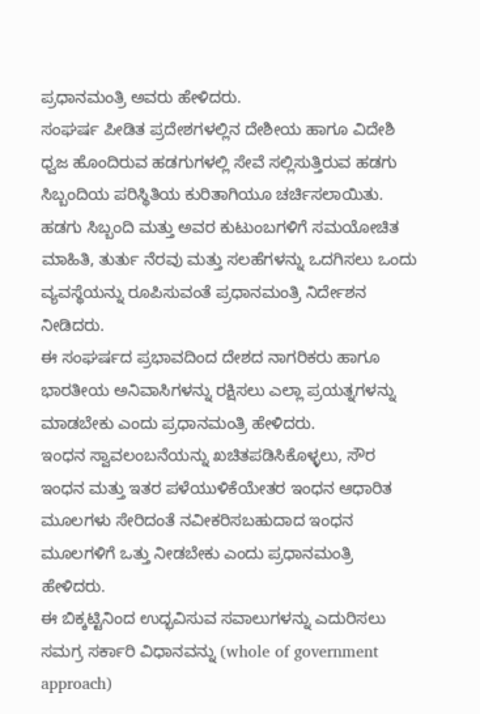ಪ್ರಧಾನಮಂತ್ರಿ ಅವರು ಹೇಳಿದರು.
ಸಂಘರ್ಷ ಪೀಡಿತ ಪ್ರದೇಶಗಳಲ್ಲಿನ ದೇಶೀಯ ಹಾಗೂ ವಿದೇಶಿ ಧ್ವಜ ಹೊಂದಿರುವ ಹಡಗುಗಳಲ್ಲಿ ಸೇವೆ ಸಲ್ಲಿಸುತ್ತಿರುವ ಹಡಗು ಸಿಬ್ಬಂದಿಯ ಪರಿಸ್ಥಿತಿಯ ಕುರಿತಾಗಿಯೂ ಚರ್ಚಿಸಲಾಯಿತು. ಹಡಗು ಸಿಬ್ಬಂದಿ ಮತ್ತು ಅವರ ಕುಟುಂಬಗಳಿಗೆ ಸಮಯೋಚಿತ ಮಾಹಿತಿ, ತುರ್ತು ನೆರವು ಮತ್ತು ಸಲಹೆಗಳನ್ನು ಒದಗಿಸಲು ಒಂದು ವ್ಯವಸ್ಥೆಯನ್ನು ರೂಪಿಸುವಂತೆ ಪ್ರಧಾನಮಂತ್ರಿ ನಿರ್ದೇಶನ ನೀಡಿದರು.
ಈ ಸಂಘರ್ಷದ ಪ್ರಭಾವದಿಂದ ದೇಶದ ನಾಗರಿಕರು ಹಾಗೂ ಭಾರತೀಯ ಅನಿವಾಸಿಗಳನ್ನು ರಕ್ಷಿಸಲು ಎಲ್ಲಾ ಪ್ರಯತ್ನಗಳನ್ನು ಮಾಡಬೇಕು ಎಂದು ಪ್ರಧಾನಮಂತ್ರಿ ಹೇಳಿದರು.
ಇಂಧನ ಸ್ವಾವಲಂಬನೆಯನ್ನು ಖಚಿತಪಡಿಸಿಕೊಳ್ಳಲು, ಸೌರ ಇಂಧನ ಮತ್ತು ಇತರ ಪಳೆಯುಳಿಕೆಯೇತರ ಇಂಧನ ಆಧಾರಿತ ಮೂಲಗಳು ಸೇರಿದಂತೆ ನವೀಕರಿಸಬಹುದಾದ ಇಂಧನ ಮೂಲಗಳಿಗೆ ಒತ್ತು ನೀಡಬೇಕು ಎಂದು ಪ್ರಧಾನಮಂತ್ರಿ ಹೇಳಿದರು.
ಈ ಬಿಕ್ಕಟ್ಟಿನಿಂದ ಉದ್ಭವಿಸುವ ಸವಾಲುಗಳನ್ನು ಎದುರಿಸಲು ಸಮಗ್ರ ಸರ್ಕಾರಿ ವಿಧಾನವನ್ನು (whole of government approach)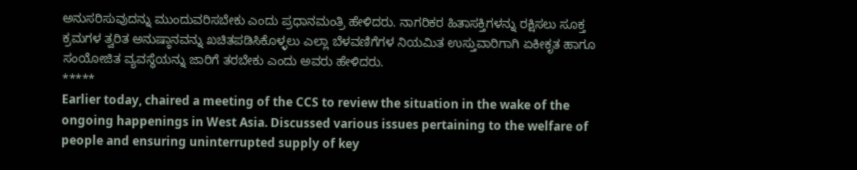ಅನುಸರಿಸುವುದನ್ನು ಮುಂದುವರಿಸಬೇಕು ಎಂದು ಪ್ರಧಾನಮಂತ್ರಿ ಹೇಳಿದರು. ನಾಗರಿಕರ ಹಿತಾಸಕ್ತಿಗಳನ್ನು ರಕ್ಷಿಸಲು ಸೂಕ್ತ ಕ್ರಮಗಳ ತ್ವರಿತ ಅನುಷ್ಠಾನವನ್ನು ಖಚಿತಪಡಿಸಿಕೊಳ್ಳಲು ಎಲ್ಲಾ ಬೆಳವಣಿಗೆಗಳ ನಿಯಮಿತ ಉಸ್ತುವಾರಿಗಾಗಿ ಏಕೀಕೃತ ಹಾಗೂ ಸಂಯೋಜಿತ ವ್ಯವಸ್ಥೆಯನ್ನು ಜಾರಿಗೆ ತರಬೇಕು ಎಂದು ಅವರು ಹೇಳಿದರು.
*****
Earlier today, chaired a meeting of the CCS to review the situation in the wake of the ongoing happenings in West Asia. Discussed various issues pertaining to the welfare of people and ensuring uninterrupted supply of key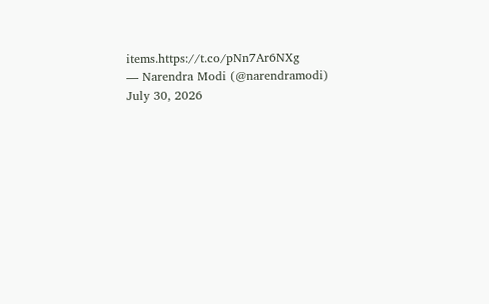items.https://t.co/pNn7Ar6NXg
— Narendra Modi (@narendramodi) July 30, 2026